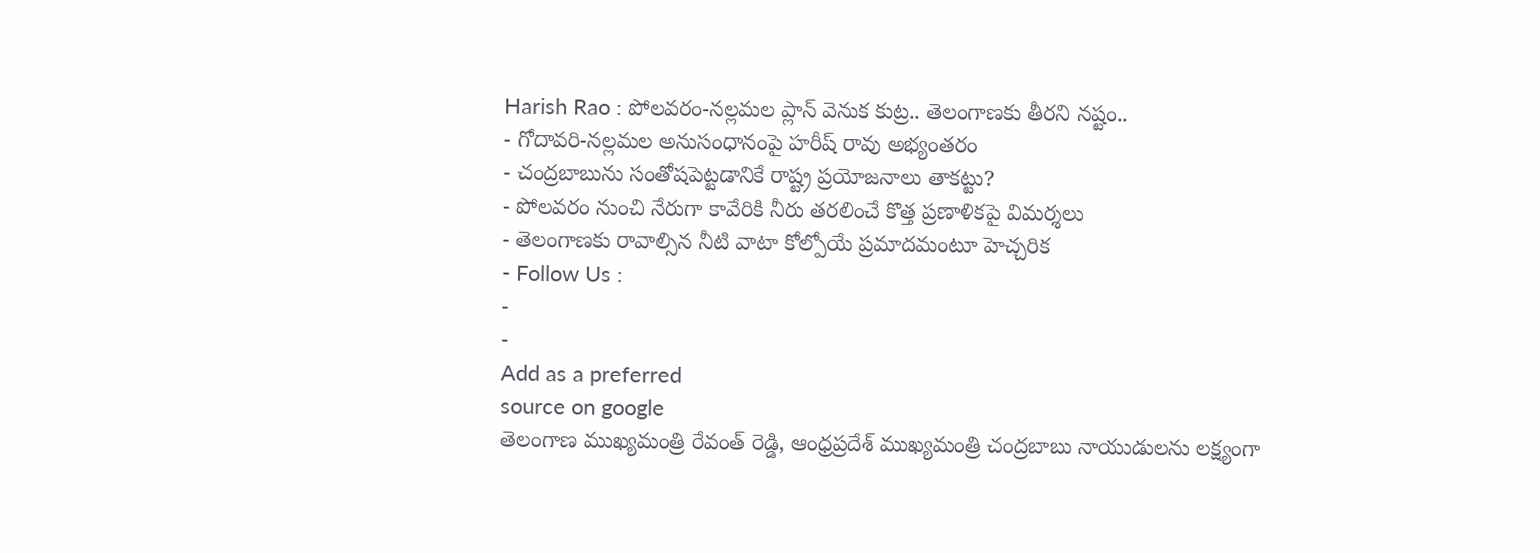Harish Rao : పోలవరం-నల్లమల ప్లాన్ వెనుక కుట్ర.. తెలంగాణకు తీరని నష్టం..
- గోదావరి-నల్లమల అనుసంధానంపై హరీష్ రావు అభ్యంతరం
- చంద్రబాబును సంతోషపెట్టడానికే రాష్ట్ర ప్రయోజనాలు తాకట్టు?
- పోలవరం నుంచి నేరుగా కావేరికి నీరు తరలించే కొత్త ప్రణాళికపై విమర్శలు
- తెలంగాణకు రావాల్సిన నీటి వాటా కోల్పోయే ప్రమాదమంటూ హెచ్చరిక
- Follow Us :
-
-
Add as a preferred
source on google
తెలంగాణ ముఖ్యమంత్రి రేవంత్ రెడ్డి, ఆంధ్రప్రదేశ్ ముఖ్యమంత్రి చంద్రబాబు నాయుడులను లక్ష్యంగా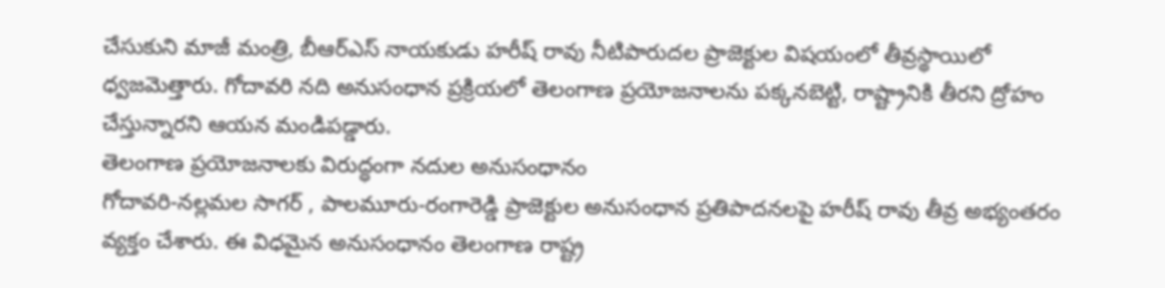చేసుకుని మాజీ మంత్రి, బీఆర్ఎస్ నాయకుడు హరీష్ రావు నీటిపారుదల ప్రాజెక్టుల విషయంలో తీవ్రస్థాయిలో ధ్వజమెత్తారు. గోదావరి నది అనుసంధాన ప్రక్రియలో తెలంగాణ ప్రయోజనాలను పక్కనబెట్టి, రాష్ట్రానికి తీరని ద్రోహం చేస్తున్నారని ఆయన మండిపడ్డారు.
తెలంగాణ ప్రయోజనాలకు విరుద్ధంగా నదుల అనుసంధానం
గోదావరి-నల్లమల సాగర్ , పాలమూరు-రంగారెడ్డి ప్రాజెక్టుల అనుసంధాన ప్రతిపాదనలపై హరీష్ రావు తీవ్ర అభ్యంతరం వ్యక్తం చేశారు. ఈ విధమైన అనుసంధానం తెలంగాణ రాష్ట్ర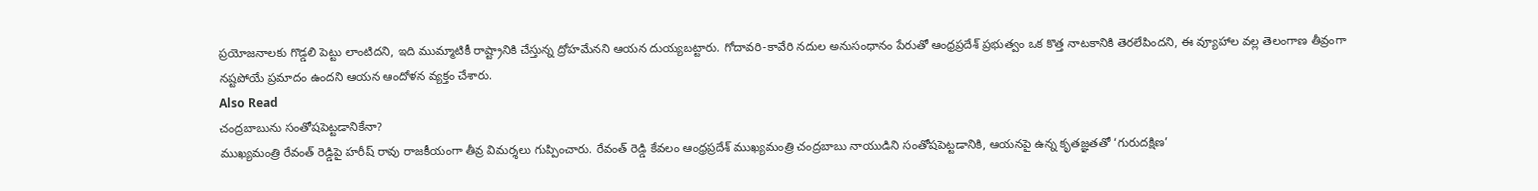ప్రయోజనాలకు గొడ్డలి పెట్టు లాంటిదని, ఇది ముమ్మాటికీ రాష్ట్రానికి చేస్తున్న ద్రోహమేనని ఆయన దుయ్యబట్టారు. గోదావరి-కావేరి నదుల అనుసంధానం పేరుతో ఆంధ్రప్రదేశ్ ప్రభుత్వం ఒక కొత్త నాటకానికి తెరలేపిందని, ఈ వ్యూహాల వల్ల తెలంగాణ తీవ్రంగా నష్టపోయే ప్రమాదం ఉందని ఆయన ఆందోళన వ్యక్తం చేశారు.
Also Read
చంద్రబాబును సంతోషపెట్టడానికేనా?
ముఖ్యమంత్రి రేవంత్ రెడ్డిపై హరీష్ రావు రాజకీయంగా తీవ్ర విమర్శలు గుప్పించారు. రేవంత్ రెడ్డి కేవలం ఆంధ్రప్రదేశ్ ముఖ్యమంత్రి చంద్రబాబు నాయుడిని సంతోషపెట్టడానికి, ఆయనపై ఉన్న కృతజ్ఞతతో ‘గురుదక్షిణ’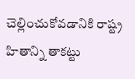చెల్లించుకోవడానికి రాష్ట్ర హితాన్ని తాకట్టు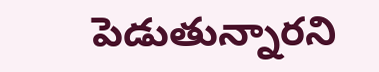పెడుతున్నారని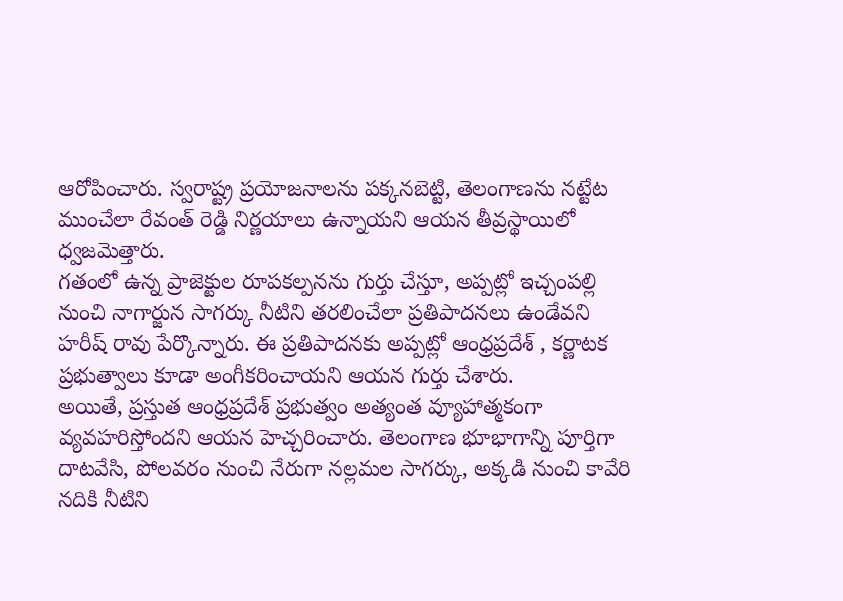ఆరోపించారు. స్వరాష్ట్ర ప్రయోజనాలను పక్కనబెట్టి, తెలంగాణను నట్టేట ముంచేలా రేవంత్ రెడ్డి నిర్ణయాలు ఉన్నాయని ఆయన తీవ్రస్థాయిలో ధ్వజమెత్తారు.
గతంలో ఉన్న ప్రాజెక్టుల రూపకల్పనను గుర్తు చేస్తూ, అప్పట్లో ఇచ్చంపల్లి నుంచి నాగార్జున సాగర్కు నీటిని తరలించేలా ప్రతిపాదనలు ఉండేవని హరీష్ రావు పేర్కొన్నారు. ఈ ప్రతిపాదనకు అప్పట్లో ఆంధ్రప్రదేశ్ , కర్ణాటక ప్రభుత్వాలు కూడా అంగీకరించాయని ఆయన గుర్తు చేశారు.
అయితే, ప్రస్తుత ఆంధ్రప్రదేశ్ ప్రభుత్వం అత్యంత వ్యూహాత్మకంగా వ్యవహరిస్తోందని ఆయన హెచ్చరించారు. తెలంగాణ భూభాగాన్ని పూర్తిగా దాటవేసి, పోలవరం నుంచి నేరుగా నల్లమల సాగర్కు, అక్కడి నుంచి కావేరి నదికి నీటిని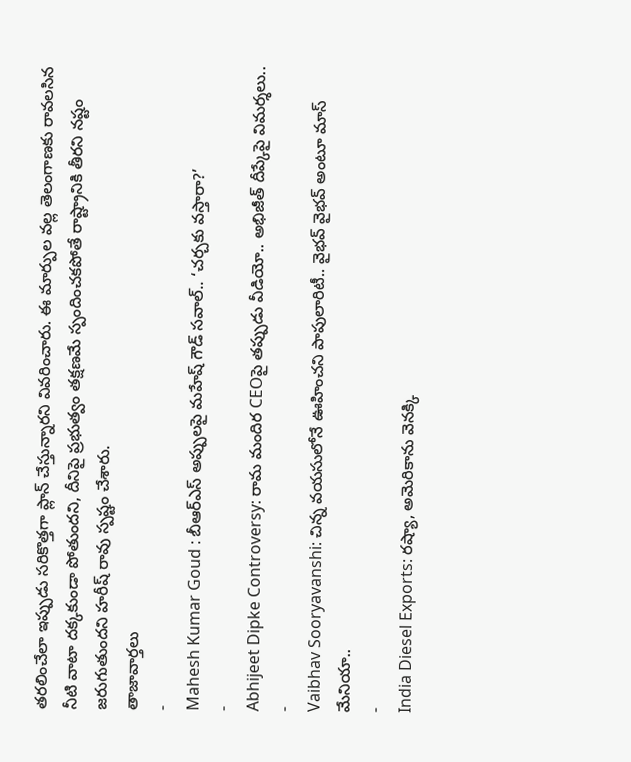తరలించేలా ఇప్పుడు సరికొత్తగా ప్లాన్ చేస్తున్నారని వివరించారు. ఈ మార్పుల వల్ల తెలంగాణకు రావలసిన నీటి వాటా దక్కకుండా పోతుందని, దీనిపై ప్రభుత్వం తక్షణమే స్పందించకపోతే రాష్ట్రానికి తీరని నష్టం జరుగుతుందని హరీష్ రావు స్పష్టం చేశారు.
తాజావార్తలు
-
Mahesh Kumar Goud : బీఆర్ఎస్ అప్పులపై మహేష్ గౌడ్ సవాల్.. ‘చర్చకు వస్తారా?’
-
Abhijeet Dipke Controversy: రామ మందిర CEOపై తప్పుడు వీడియో.. అభిజీత్ దీప్కేపై విమర్శలు..
-
Vaibhav Sooryavanshi: చిన్న వయసులోనే ఊహించని పాపులారిటీ.. వైభవ్ వైభవ్ అంటూ మాస్ మేనియా..
-
India Diesel Exports: రష్యా, అమెరికాను వెనక్కి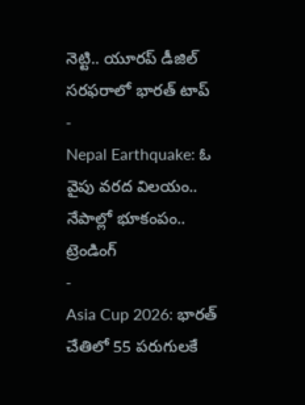నెట్టి.. యూరప్ డీజిల్ సరఫరాలో భారత్ టాప్
-
Nepal Earthquake: ఓ వైపు వరద విలయం.. నేపాల్లో భూకంపం..
ట్రెండింగ్
-
Asia Cup 2026: భారత్ చేతిలో 55 పరుగులకే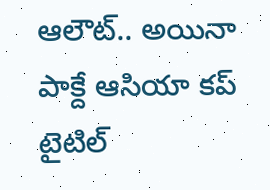ఆలౌట్.. అయినా పాక్దే ఆసియా కప్ టైటిల్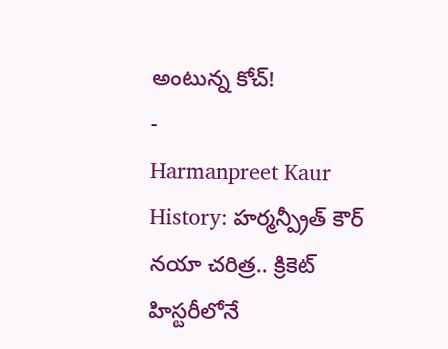అంటున్న కోచ్!
-
Harmanpreet Kaur History: హర్మన్ప్రీత్ కౌర్ నయా చరిత్ర.. క్రికెట్ హిస్టరీలోనే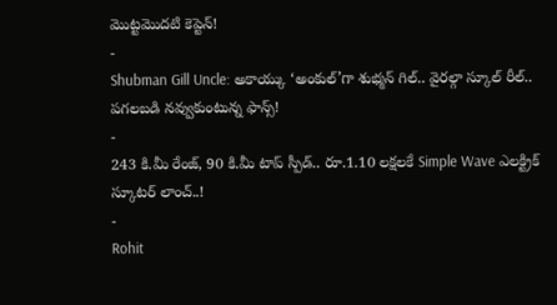మొట్టమొదటి కెప్టెన్!
-
Shubman Gill Uncle: అకాయ్కు ‘అంకుల్’గా శుభ్మన్ గిల్.. వైరల్గా స్కూల్ రీల్.. పగలబడి నవ్వుకుంటున్న ఫాన్స్!
-
243 కి.మీ రేంజ్, 90 కి.మీ టాప్ స్పీడ్.. రూ.1.10 లక్షలకే Simple Wave ఎలక్ట్రిక్ స్కూటర్ లాంచ్..!
-
Rohit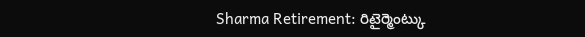Sharma Retirement: రిటైర్మెంట్కు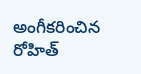అంగీకరించిన రోహిత్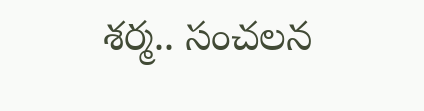శర్మ.. సంచలన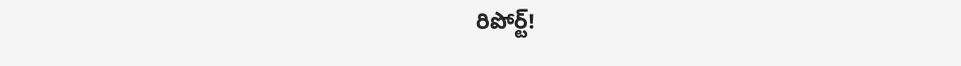రిపోర్ట్!